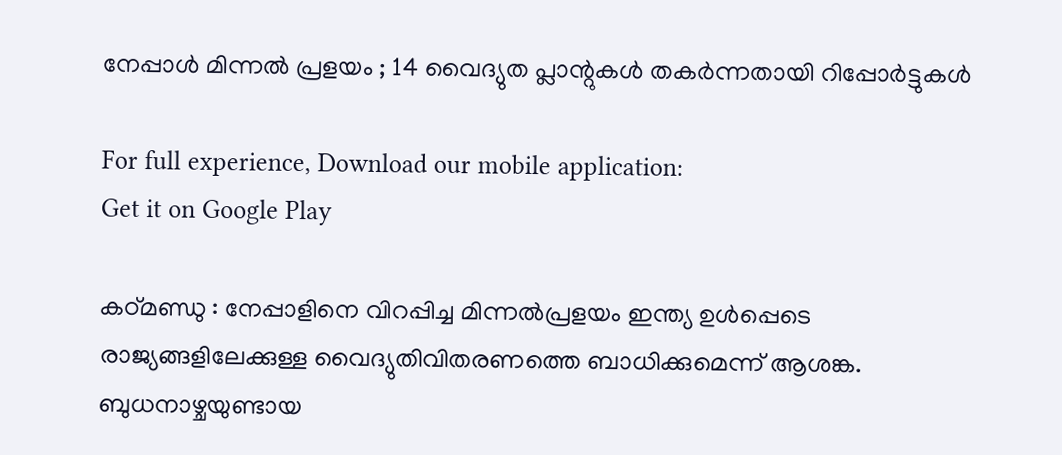നേപ്പാൾ മിന്നൽ പ്രളയം ; 14 വൈദ്യുത പ്ലാന്റുകൾ തകർന്നതായി റിപ്പോർട്ടുകൾ

For full experience, Download our mobile application:
Get it on Google Play

കഠ്മണ്ഡു : നേപ്പാളിനെ വിറപ്പിച്ച മിന്നൽപ്രളയം ഇന്ത്യ ഉൾപ്പെടെ രാജ്യങ്ങളിലേക്കുള്ള വൈദ്യുതിവിതരണത്തെ ബാധിക്കുമെന്ന് ആശങ്ക. ബുധനാഴ്ചയുണ്ടായ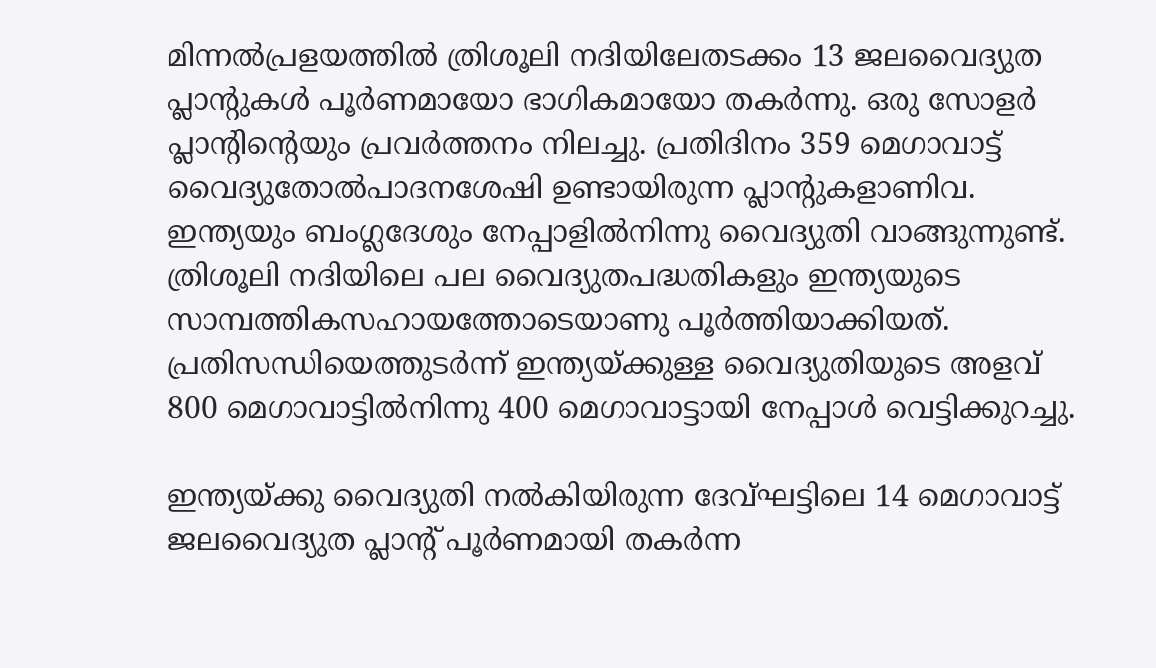മിന്നൽപ്രളയത്തിൽ ത്രിശൂലി നദിയിലേതടക്കം 13 ജലവൈദ്യുത പ്ലാന്റുകൾ പൂർണമായോ ഭാഗികമായോ തകർന്നു. ഒരു സോളർ പ്ലാന്റിന്റെയും പ്രവർത്തനം നിലച്ചു. പ്രതിദിനം 359 മെഗാവാട്ട് വൈദ്യുതോൽപാദനശേഷി ഉണ്ടായിരുന്ന പ്ലാന്റുകളാണിവ. ഇന്ത്യയും ബംഗ്ലദേശും നേപ്പാളിൽനിന്നു വൈദ്യുതി വാങ്ങുന്നുണ്ട്. ത്രിശൂലി നദിയിലെ പല വൈദ്യുതപദ്ധതികളും ഇന്ത്യയുടെ സാമ്പത്തികസഹായത്തോടെയാണു പൂർത്തിയാക്കിയത്. പ്രതിസന്ധിയെത്തുടർന്ന് ഇന്ത്യയ്ക്കുള്ള വൈദ്യുതിയുടെ അളവ് 800 മെഗാവാട്ടിൽനിന്നു 400 മെഗാവാട്ടായി നേപ്പാൾ വെട്ടിക്കുറച്ചു.

ഇന്ത്യയ്ക്കു വൈദ്യുതി നൽകിയിരുന്ന ദേവ്ഘട്ടിലെ 14 മെഗാവാട്ട് ജലവൈദ്യുത പ്ലാന്റ് പൂർണമായി തകർന്ന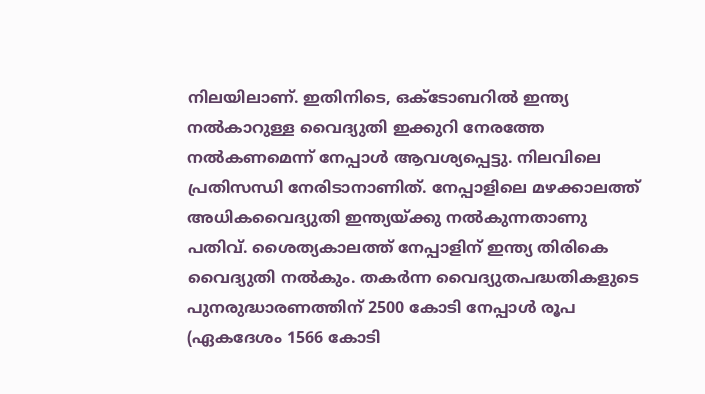നിലയിലാണ്. ഇതിനിടെ, ഒക്ടോബറിൽ ഇന്ത്യ നൽകാറുള്ള വൈദ്യുതി ഇക്കുറി നേരത്തേ നൽകണമെന്ന് നേപ്പാൾ ആവശ്യപ്പെട്ടു. നിലവിലെ പ്രതിസന്ധി നേരിടാനാണിത്. നേപ്പാളിലെ മഴക്കാലത്ത് അധികവൈദ്യുതി ഇന്ത്യയ്ക്കു നൽകുന്നതാണു പതിവ്. ശൈത്യകാലത്ത് നേപ്പാളിന് ഇന്ത്യ തിരികെ വൈദ്യുതി നൽകും. തകർന്ന വൈദ്യുതപദ്ധതികളുടെ പുനരുദ്ധാരണത്തിന് 2500 കോടി നേപ്പാൾ രൂപ (ഏകദേശം 1566 കോടി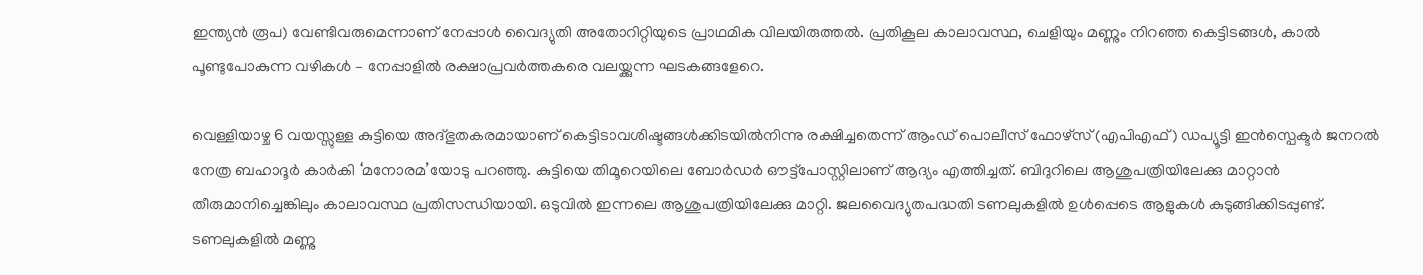ഇന്ത്യൻ രൂപ) വേണ്ടിവരുമെന്നാണ് നേപ്പാൾ വൈദ്യുതി അതോറിറ്റിയുടെ പ്രാഥമിക വിലയിരുത്തൽ. പ്രതികൂല കാലാവസ്ഥ, ചെളിയും മണ്ണും നിറഞ്ഞ കെട്ടിടങ്ങൾ, കാൽ പൂണ്ടുപോകുന്ന വഴികൾ – നേപ്പാളിൽ രക്ഷാപ്രവർത്തകരെ വലയ്ക്കുന്ന ഘടകങ്ങളേറെ.

വെള്ളിയാഴ്ച 6 വയസ്സുള്ള കുട്ടിയെ അദ്ഭുതകരമായാണ് കെട്ടിടാവശിഷ്ടങ്ങൾക്കിടയിൽനിന്നു രക്ഷിച്ചതെന്ന് ആംഡ് പൊലീസ് ഫോഴ്സ് (എപിഎഫ്) ഡപ്യൂട്ടി ഇൻസ്പെക്ടർ ജനറൽ നേത്ര ബഹാദൂർ കാർകി ‘മനോരമ’യോടു പറഞ്ഞു. കുട്ടിയെ തിമൂറെയിലെ ബോർഡർ ഔട്ട്പോസ്റ്റിലാണ് ആദ്യം എത്തിച്ചത്. ബിദുറിലെ ആശുപത്രിയിലേക്കു മാറ്റാൻ തീരുമാനിച്ചെങ്കിലും കാലാവസ്ഥ പ്രതിസന്ധിയായി. ഒടുവിൽ ഇന്നലെ ആശുപത്രിയിലേക്കു മാറ്റി. ജലവൈദ്യുതപദ്ധതി ടണലുകളിൽ ഉൾപ്പെടെ ആളുകൾ കുടുങ്ങിക്കിടപ്പുണ്ട്. ടണലുകളിൽ മണ്ണു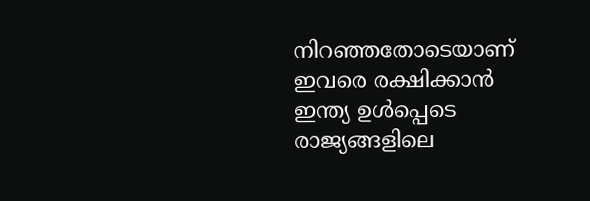നിറഞ്ഞതോടെയാണ് ഇവരെ രക്ഷിക്കാൻ ഇന്ത്യ ഉൾപ്പെടെ രാജ്യങ്ങളിലെ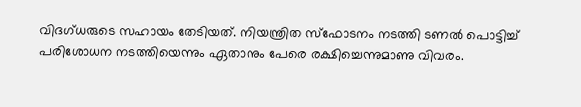വിദഗ്ധരുടെ സഹായം തേടിയത്. നിയന്ത്രിത സ്ഫോടനം നടത്തി ടണൽ പൊട്ടിച്ച് പരിശോധന നടത്തിയെന്നും ഏതാനും പേരെ രക്ഷിച്ചെന്നുമാണു വിവരം.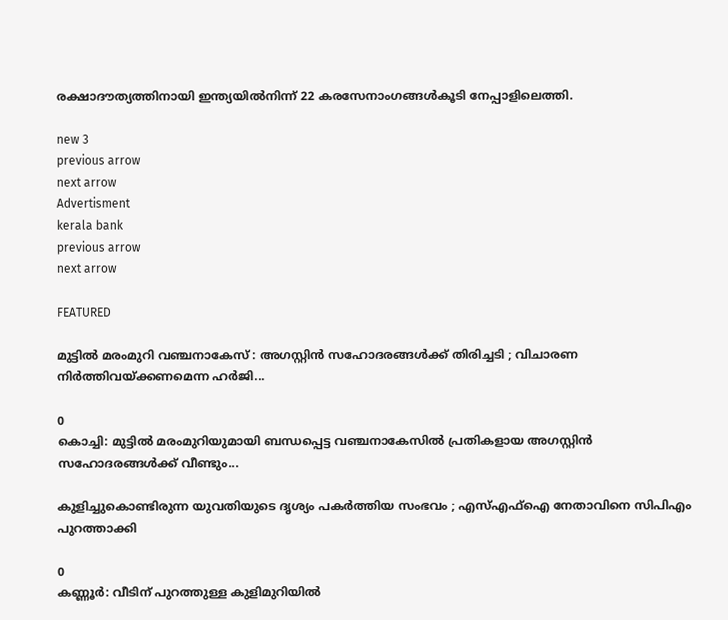രക്ഷാദൗത്യത്തിനായി ഇന്ത്യയിൽനിന്ന് 22 കരസേനാംഗങ്ങൾകൂടി നേപ്പാളിലെത്തി.

new 3
previous arrow
next arrow
Advertisment
kerala bank
previous arrow
next arrow

FEATURED

മുട്ടിൽ മരംമുറി വഞ്ചനാകേസ് : അഗസ്റ്റിൻ സഹോദരങ്ങൾക്ക് തിരിച്ചടി ; വിചാരണ നിർത്തിവയ്ക്കണമെന്ന ഹർജി...

0
കൊച്ചി: മുട്ടിൽ മരംമുറിയുമായി ബന്ധപ്പെട്ട വഞ്ചനാകേസിൽ പ്രതികളായ അഗസ്റ്റിൻ സഹോദരങ്ങൾക്ക് വീണ്ടും...

കുളിച്ചുകൊണ്ടിരുന്ന യുവതിയുടെ ദൃശ്യം പകർത്തിയ സംഭവം ; എസ്എഫ്ഐ നേതാവിനെ സിപിഎം പുറത്താക്കി

0
കണ്ണൂർ: വീടിന് പുറത്തുള്ള കുളിമുറിയിൽ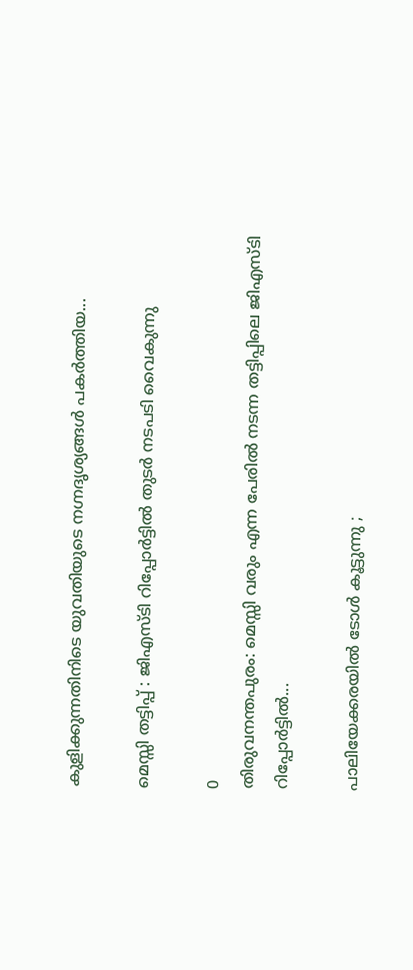കുളിക്കുന്നതിനിടെ യുവതിയുടെ നഗ്നദൃശ്യങ്ങൾ പകർത്തിയ...

മെസ്സി തട്ടിപ്പ് : ജിഎസ്ടി റിപ്പോർട്ടിൽ തുടർ നടപടി വൈകുന്നു

0
തിരുവനന്തപുരം: മെസ്സി വരും എന്ന പേരിൽ നടന്ന തട്ടിപ്പിലെ ജിഎസ്ടി റിപ്പോർട്ടിൽ...

പാലിയേക്കരയിൽ ടോൾ കൂട്ടുന്നു ;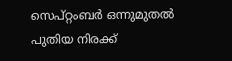സെപ്റ്റംബര്‍ ഒന്നുമുതല്‍ പുതിയ നിരക്ക്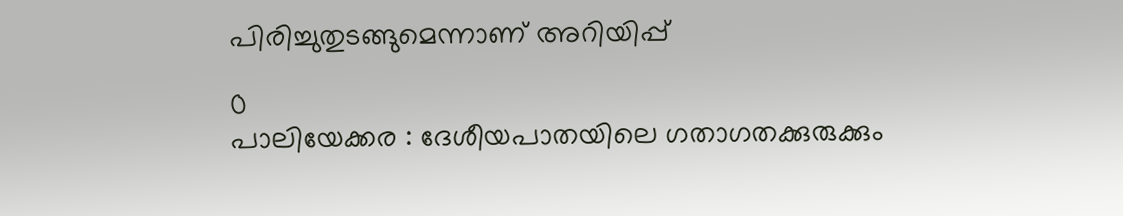പിരിച്ചുതുടങ്ങുമെന്നാണ് അറിയിപ്പ്

0
പാലിയേക്കര : ദേശീയപാതയിലെ ഗതാഗതക്കുരുക്കും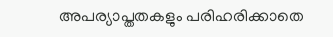അപര്യാപ്തതകളും പരിഹരിക്കാതെ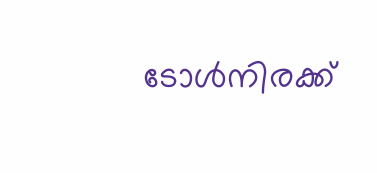ടോൾനിരക്ക്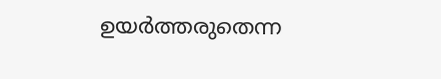ഉയർത്തരുതെന്ന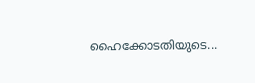ഹൈക്കോടതിയുടെ...